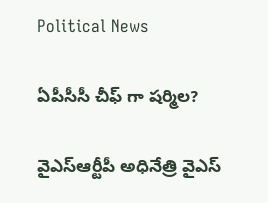Political News

ఏపీసీసీ చీఫ్ గా షర్మిల?

వైఎస్ఆర్టీపీ అధినేత్రి వైఎస్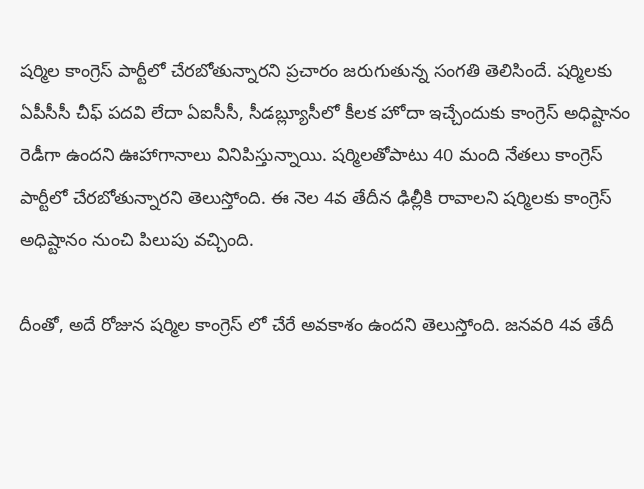షర్మిల కాంగ్రెస్ పార్టీలో చేరబోతున్నారని ప్రచారం జరుగుతున్న సంగతి తెలిసిందే. షర్మిలకు ఏపీసీసీ చీఫ్ పదవి లేదా ఏఐసీసీ, సీడబ్ల్యూసీలో కీలక హోదా ఇచ్చేందుకు కాంగ్రెస్ అధిష్టానం రెడీగా ఉందని ఊహాగానాలు వినిపిస్తున్నాయి. షర్మిలతోపాటు 40 మంది నేతలు కాంగ్రెస్ పార్టీలో చేరబోతున్నారని తెలుస్తోంది. ఈ నెల 4వ తేదీన ఢిల్లీకి రావాలని షర్మిలకు కాంగ్రెస్ అధిష్టానం నుంచి పిలుపు వచ్చింది.

దీంతో, అదే రోజున షర్మిల కాంగ్రెస్ లో చేరే అవకాశం ఉందని తెలుస్తోంది. జనవరి 4వ తేదీ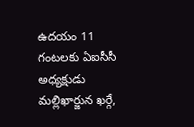ఉదయం 11 గంటలకు ఏఐసీసీ అధ్యక్షుడు మల్లిఖార్జున ఖర్గే,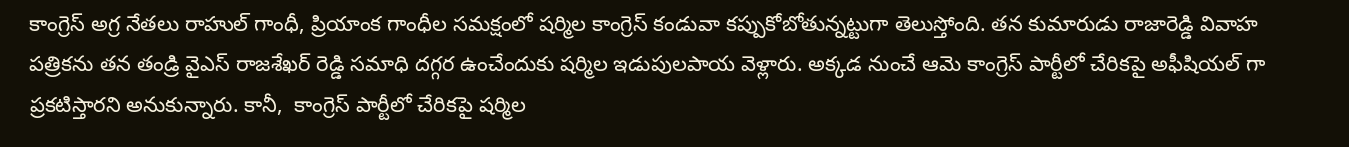కాంగ్రెస్ అగ్ర నేతలు రాహుల్ గాంధీ, ప్రియాంక గాంధీల సమక్షంలో షర్మిల కాంగ్రెస్ కండువా కప్పుకోబోతున్నట్టుగా తెలుస్తోంది. తన కుమారుడు రాజారెడ్డి వివాహ పత్రికను తన తండ్రి వైఎస్ రాజశేఖర్ రెడ్డి సమాధి దగ్గర ఉంచేందుకు షర్మిల ఇడుపులపాయ వెళ్లారు. అక్కడ నుంచే ఆమె కాంగ్రెస్ పార్టీలో చేరికపై అఫీషియల్ గా ప్రకటిస్తారని అనుకున్నారు. కానీ,  కాంగ్రెస్ పార్టీలో చేరికపై షర్మిల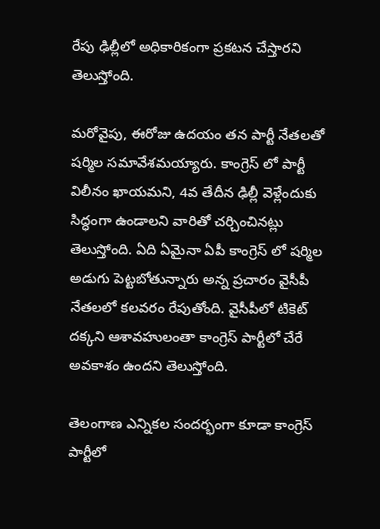రేపు ఢిల్లీలో అధికారికంగా ప్రకటన చేస్తారని తెలుస్తోంది.

మరోవైపు, ఈరోజు ఉదయం తన పార్టీ నేతలతో షర్మిల సమావేశమయ్యారు. కాంగ్రెస్ లో పార్టీ విలీనం ఖాయమని, 4వ తేదీన ఢిల్లీ వెళ్లేందుకు సిద్ధంగా ఉండాలని వారితో చర్చించినట్లు తెలుస్తోంది. ఏది ఏమైనా ఏపీ కాంగ్రెస్ లో షర్మిల అడుగు పెట్టబోతున్నారు అన్న ప్రచారం వైసీపీ నేతలలో కలవరం రేపుతోంది. వైసీపీలో టికెట్ దక్కని ఆశావహులంతా కాంగ్రెస్ పార్టీలో చేరే అవకాశం ఉందని తెలుస్తోంది.

తెలంగాణ ఎన్నికల సందర్భంగా కూడా కాంగ్రెస్ పార్టీలో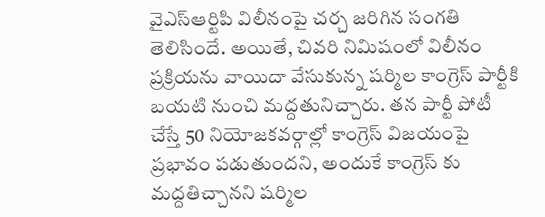వైఎస్ఆర్టిపి విలీనంపై చర్చ జరిగిన సంగతి తెలిసిందే. అయితే, చివరి నిమిషంలో విలీనం ప్రక్రియను వాయిదా వేసుకున్న షర్మిల కాంగ్రెస్ పార్టీకి బయటి నుంచి మద్దతునిచ్చారు. తన పార్టీ పోటీ చేస్తే 50 నియోజకవర్గాల్లో కాంగ్రెస్ విజయంపై ప్రభావం పడుతుందని, అందుకే కాంగ్రెస్ కు మద్దతిచ్చానని షర్మిల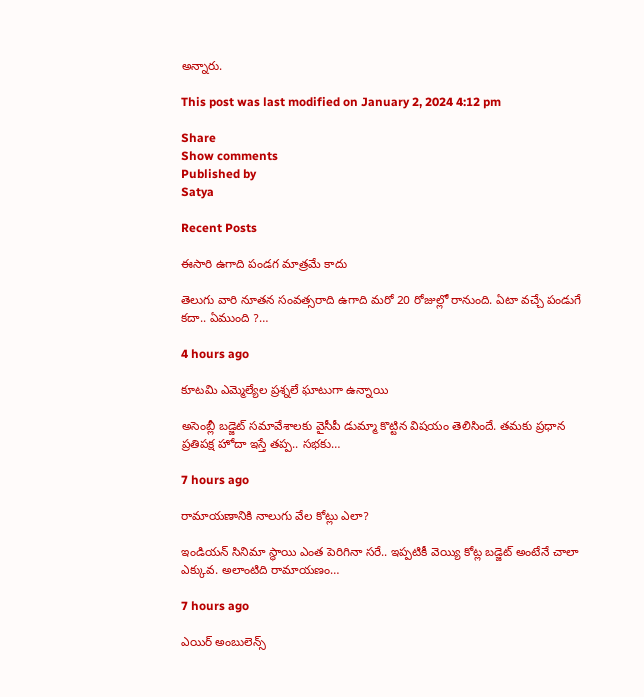అన్నారు.

This post was last modified on January 2, 2024 4:12 pm

Share
Show comments
Published by
Satya

Recent Posts

ఈసారి ఉగాది పండగ మాత్రమే కాదు

తెలుగు వారి నూత‌న సంవ‌త్స‌రాది ఉగాది మ‌రో 20 రోజుల్లో రానుంది. ఏటా వ‌చ్చే పండుగే క‌దా.. ఏముంది ?…

4 hours ago

కూటమి ఎమ్మెల్యేల ప్రశ్నలే ఘాటుగా ఉన్నాయి

అసెంబ్లీ బ‌డ్జెట్ స‌మావేశాలకు వైసీపీ డుమ్మా కొట్టిన విష‌యం తెలిసిందే. త‌మ‌కు ప్ర‌ధాన ప్ర‌తిప‌క్ష హోదా ఇస్తే త‌ప్ప‌.. స‌భ‌కు…

7 hours ago

రామాయణానికి నాలుగు వేల కోట్లు ఎలా?

ఇండియన్ సినిమా స్థాయి ఎంత పెరిగినా సరే.. ఇప్పటికీ వెయ్యి కోట్ల బడ్జెట్ అంటేనే చాలా ఎక్కువ. అలాంటిది రామాయణం…

7 hours ago

ఎయిర్ అంబులెన్స్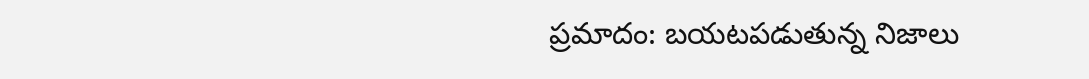ప్రమాదం: బయటపడుతున్న నిజాలు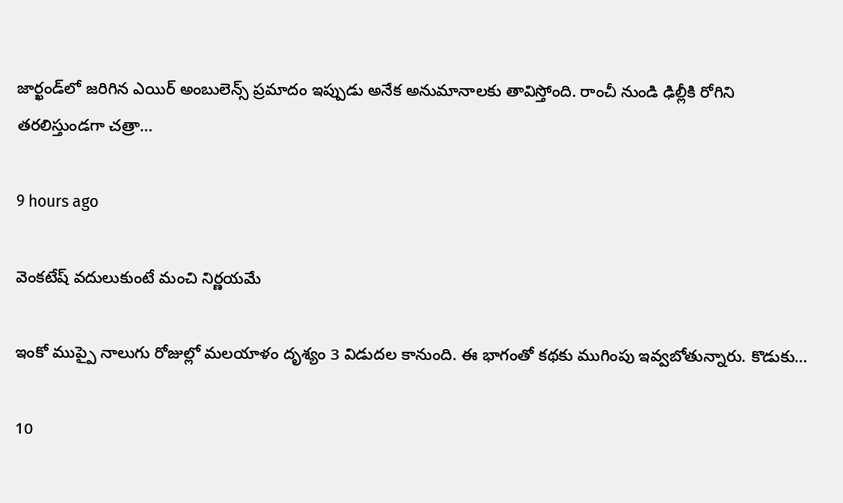జార్ఖండ్‌లో జరిగిన ఎయిర్ అంబులెన్స్ ప్రమాదం ఇప్పుడు అనేక అనుమానాలకు తావిస్తోంది. రాంచీ నుండి ఢిల్లీకి రోగిని తరలిస్తుండగా చత్రా…

9 hours ago

వెంకటేష్ వదులుకుంటే మంచి నిర్ణయమే

ఇంకో ముప్పై నాలుగు రోజుల్లో మలయాళం దృశ్యం 3 విడుదల కానుంది. ఈ భాగంతో కథకు ముగింపు ఇవ్వబోతున్నారు. కొడుకు…

10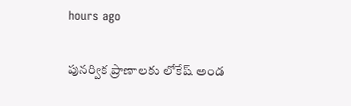hours ago

పునర్విక ప్రాణాలకు లోకేష్ అండ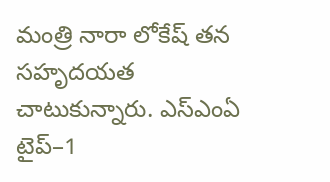మంత్రి నారా లోకేష్ తన సహృదయత చాటుకున్నారు. ఎస్‌ఎంఏ టైప్–1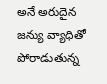అనే అరుదైన జన్యు వ్యాధితో పోరాడుతున్న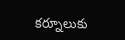కర్నూలుకు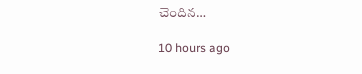చెందిన…

10 hours ago